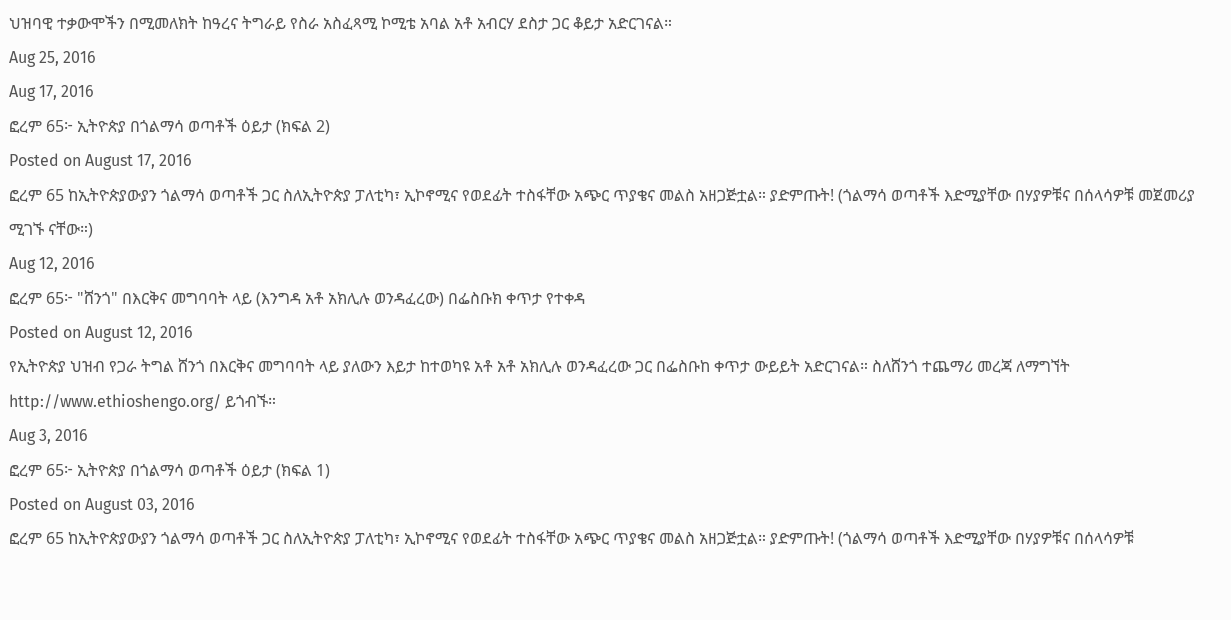ህዝባዊ ተቃውሞችን በሚመለክት ከዓረና ትግራይ የስራ አስፈጻሚ ኮሚቴ አባል አቶ አብርሃ ደስታ ጋር ቆይታ አድርገናል።
Aug 25, 2016
Aug 17, 2016
ፎረም 65፦ ኢትዮጵያ በጎልማሳ ወጣቶች ዕይታ (ክፍል 2)
Posted on August 17, 2016
ፎረም 65 ከኢትዮጵያውያን ጎልማሳ ወጣቶች ጋር ስለኢትዮጵያ ፓለቲካ፣ ኢኮኖሚና የወደፊት ተስፋቸው አጭር ጥያቄና መልስ አዘጋጅቷል። ያድምጡት! (ጎልማሳ ወጣቶች እድሚያቸው በሃያዎቹና በሰላሳዎቹ መጀመሪያ ሚገኙ ናቸው።)
Aug 12, 2016
ፎረም 65፦ "ሸንጎ" በእርቅና መግባባት ላይ (እንግዳ አቶ አክሊሉ ወንዳፈረው) በፌስቡክ ቀጥታ የተቀዳ
Posted on August 12, 2016
የኢትዮጵያ ህዝብ የጋራ ትግል ሸንጎ በእርቅና መግባባት ላይ ያለውን እይታ ከተወካዩ አቶ አቶ አክሊሉ ወንዳፈረው ጋር በፌስቡከ ቀጥታ ውይይት አድርገናል። ስለሸንጎ ተጨማሪ መረጃ ለማግኘት http://www.ethioshengo.org/ ይጎብኙ።
Aug 3, 2016
ፎረም 65፦ ኢትዮጵያ በጎልማሳ ወጣቶች ዕይታ (ክፍል 1)
Posted on August 03, 2016
ፎረም 65 ከኢትዮጵያውያን ጎልማሳ ወጣቶች ጋር ስለኢትዮጵያ ፓለቲካ፣ ኢኮኖሚና የወደፊት ተስፋቸው አጭር ጥያቄና መልስ አዘጋጅቷል። ያድምጡት! (ጎልማሳ ወጣቶች እድሚያቸው በሃያዎቹና በሰላሳዎቹ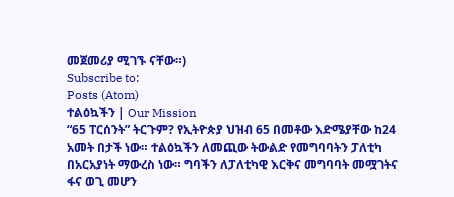መጀመሪያ ሚገኙ ናቸው።)
Subscribe to:
Posts (Atom)
ተልዕኳችን | Our Mission
“65 ፐርሰንት” ትርጉም? የኢትዮጵያ ህዝብ 65 በመቶው እድሜያቸው ከ24 አመት በታች ነው። ተልዕኳችን ለመጪው ትውልድ የመግባባትን ፓለቲካ በአርአያነት ማውረስ ነው። ግባችን ለፓለቲካዊ እርቅና መግባባት መሟገትና ፋና ወጊ መሆን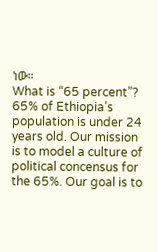ነው።
What is “65 percent”? 65% of Ethiopia’s population is under 24 years old. Our mission is to model a culture of political concensus for the 65%. Our goal is to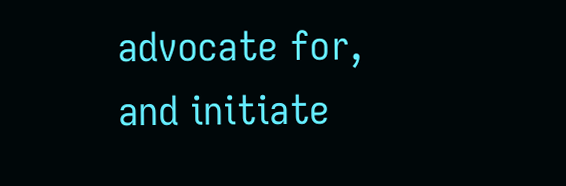advocate for, and initiate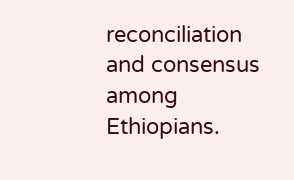reconciliation and consensus among Ethiopians.